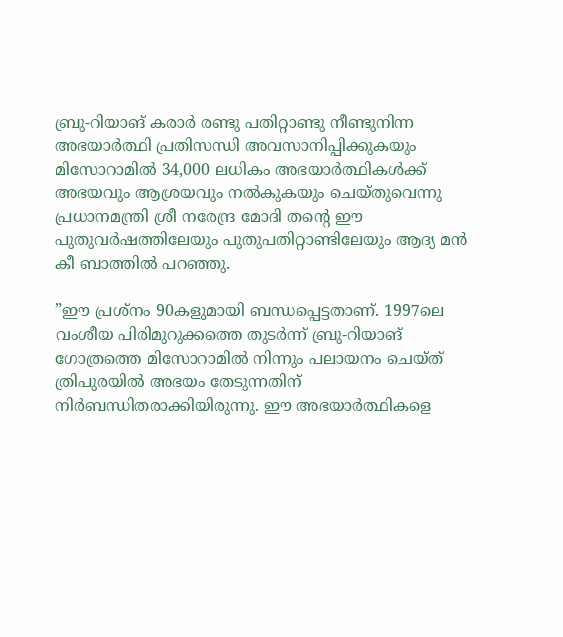ബ്രു-റിയാങ് കരാര്‍ രണ്ടു പതിറ്റാണ്ടു നീണ്ടുനിന്ന അഭയാര്‍ത്ഥി പ്രതിസന്ധി അവസാനിപ്പിക്കുകയും മിസോറാമില്‍ 34,000 ലധികം അഭയാര്‍ത്ഥികള്‍ക്ക് അഭയവും ആശ്രയവും നല്‍കുകയും ചെയ്തുവെന്നു പ്രധാനമന്ത്രി ശ്രീ നരേന്ദ്ര മോദി തന്റെ ഈ പുതുവര്‍ഷത്തിലേയും പുതുപതിറ്റാണ്ടിലേയും ആദ്യ മന്‍ കീ ബാത്തില്‍ പറഞ്ഞു.

”ഈ പ്രശ്‌നം 90കളുമായി ബന്ധപ്പെട്ടതാണ്. 1997ലെ വംശീയ പിരിമുറുക്കത്തെ തുടര്‍ന്ന് ബ്രു-റിയാങ് ഗോത്രത്തെ മിസോറാമില്‍ നിന്നും പലായനം ചെയ്ത് ത്രിപുരയില്‍ അഭയം തേടുന്നതിന് നിര്‍ബന്ധിതരാക്കിയിരുന്നു. ഈ അഭയാര്‍ത്ഥികളെ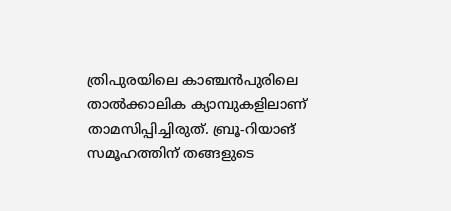ത്രിപുരയിലെ കാഞ്ചന്‍പുരിലെ താല്‍ക്കാലിക ക്യാമ്പുകളിലാണ് താമസിപ്പിച്ചിരുത്. ബ്രൂ-റിയാങ് സമൂഹത്തിന് തങ്ങളുടെ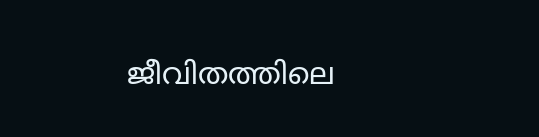ജീവിതത്തിലെ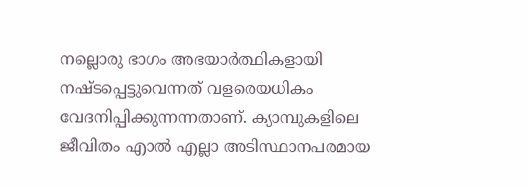നല്ലൊരു ഭാഗം അഭയാര്‍ത്ഥികളായി നഷ്ടപ്പെട്ടുവെന്നത് വളരെയധികം വേദനിപ്പിക്കുന്നന്നതാണ്. ക്യാമ്പുകളിലെ ജീവിതം എാല്‍ എല്ലാ അടിസ്ഥാനപരമായ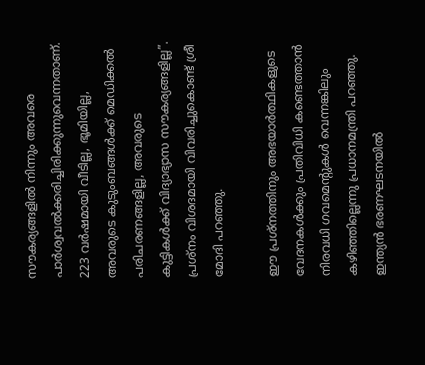സൗകര്യങ്ങളില്‍ നിന്നും അവരെ പാര്‍ശ്വവല്‍ക്കരിച്ചിരിക്കുന്നുവെന്നതാണ്. 223 വര്‍ഷമായി വീടില്ല, ഭൂമിയില്ല, അവരുടെ കുടുംബങ്ങള്‍ക്ക് മെഡിക്കല്‍ പരിചരണങ്ങളില്ല, അവരുടെ കുട്ടികള്‍ക്ക് വിദ്യാഭ്യാസ സൗകര്യങ്ങളില്ല”. പ്രശ്‌നം വിശദമായി വിവരിച്ചുകൊണ്ട് ശ്രീ മോദി പറഞ്ഞു.

ഈ പ്രശ്‌നത്തിനും അഭയാര്‍ത്ഥികളുടെ വേദനകള്‍ക്കും പ്രതിവിധി കണ്ടെത്താന്‍ നിരവധി ഗവമെന്റുകള്‍ വെന്നങ്കിലും കഴിഞ്ഞില്ലെന്നു പ്രധാനമന്ത്രി പറഞ്ഞു. ഇന്ത്യന്‍ ഭരണഘടനയില്‍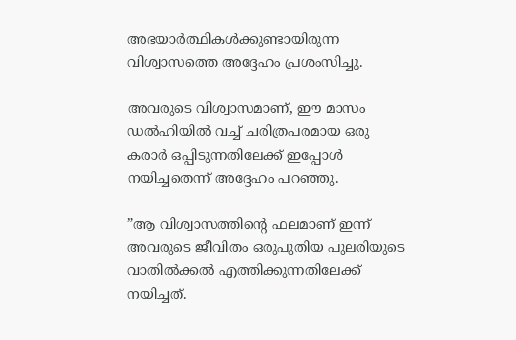അഭയാര്‍ത്ഥികള്‍ക്കുണ്ടായിരുന്ന വിശ്വാസത്തെ അദ്ദേഹം പ്രശംസിച്ചു.

അവരുടെ വിശ്വാസമാണ്, ഈ മാസം ഡല്‍ഹിയില്‍ വച്ച് ചരിത്രപരമായ ഒരു കരാര്‍ ഒപ്പിടുന്നതിലേക്ക് ഇപ്പോള്‍ നയിച്ചതെന്ന് അദ്ദേഹം പറഞ്ഞു.

”ആ വിശ്വാസത്തിന്റെ ഫലമാണ് ഇന്ന് അവരുടെ ജീവിതം ഒരുപുതിയ പുലരിയുടെ വാതില്‍ക്കല്‍ എത്തിക്കുന്നതിലേക്ക് നയിച്ചത്.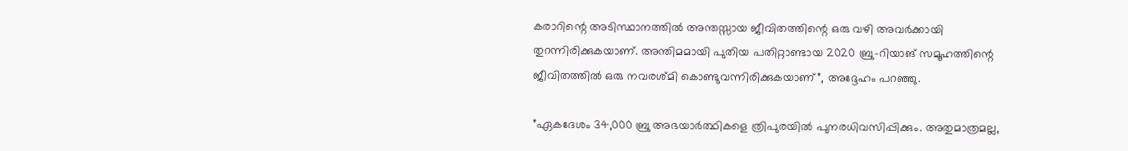കരാറിന്റെ അടിസ്ഥാനത്തില്‍ അന്തസ്സായ ജീവിതത്തിന്റെ ഒരു വഴി അവര്‍ക്കായി തുറന്നിരിക്കുകയാണ്. അന്തിമമായി പുതിയ പതിറ്റാണ്ടായ 2020 ബ്രു-റിയാങ് സമൂഹത്തിന്റെ ജീവിതത്തില്‍ ഒരു നവരശ്മി കൊണ്ടുവന്നിരിക്കുകയാണ്”, അദ്ദേഹം പറഞ്ഞു.

”ഏകദേശം 34,000 ബ്രു അഭയാര്‍ത്ഥികളെ ത്രിപുരയില്‍ പുനരധിവസിപ്പിക്കും. അതുമാത്രമല്ല,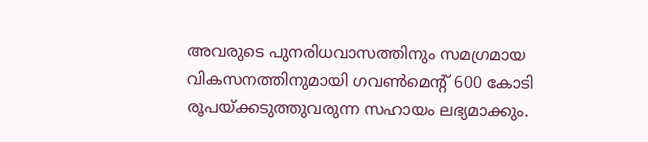അവരുടെ പുനരിധവാസത്തിനും സമഗ്രമായ വികസനത്തിനുമായി ഗവണ്‍മെന്റ് 600 കോടി രൂപയ്ക്കടുത്തുവരുന്ന സഹായം ലഭ്യമാക്കും.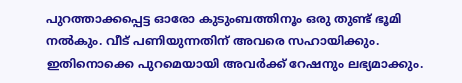പുറത്താക്കപ്പെട്ട ഓരോ കുടുംബത്തിനൂം ഒരു തുണ്ട് ഭൂമി നല്‍കും. വീട് പണിയുന്നതിന് അവരെ സഹായിക്കും. ഇതിനൊക്കെ പുറമെയായി അവര്‍ക്ക് റേഷനും ലഭ്യമാക്കും.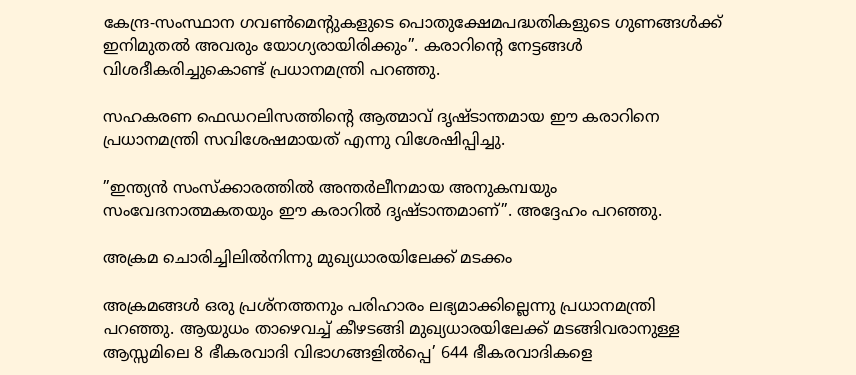കേന്ദ്ര-സംസ്ഥാന ഗവണ്‍മെന്റുകളുടെ പൊതുക്ഷേമപദ്ധതികളുടെ ഗുണങ്ങള്‍ക്ക് ഇനിമുതല്‍ അവരും യോഗ്യരായിരിക്കും”. കരാറിന്റെ നേട്ടങ്ങള്‍ വിശദീകരിച്ചുകൊണ്ട് പ്രധാനമന്ത്രി പറഞ്ഞു.

സഹകരണ ഫെഡറലിസത്തിന്റെ ആത്മാവ് ദൃഷ്ടാന്തമായ ഈ കരാറിനെ പ്രധാനമന്ത്രി സവിശേഷമായത് എന്നു വിശേഷിപ്പിച്ചു.

”ഇന്ത്യന്‍ സംസ്‌ക്കാരത്തില്‍ അന്തര്‍ലീനമായ അനുകമ്പയും സംവേദനാത്മകതയും ഈ കരാറില്‍ ദൃഷ്ടാന്തമാണ്”. അദ്ദേഹം പറഞ്ഞു.

അക്രമ ചൊരിച്ചിലില്‍നിന്നു മുഖ്യധാരയിലേക്ക് മടക്കം

അക്രമങ്ങള്‍ ഒരു പ്രശ്‌നത്തനും പരിഹാരം ലഭ്യമാക്കില്ലെന്നു പ്രധാനമന്ത്രി പറഞ്ഞു. ആയുധം താഴെവച്ച് കീഴടങ്ങി മുഖ്യധാരയിലേക്ക് മടങ്ങിവരാനുള്ള ആസ്സമിലെ 8 ഭീകരവാദി വിഭാഗങ്ങളില്‍പ്പെ’ 644 ഭീകരവാദികളെ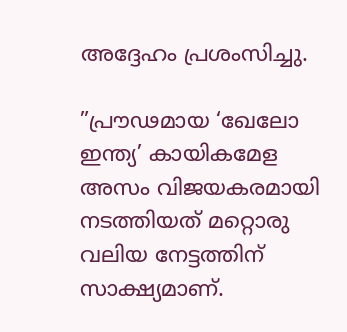അദ്ദേഹം പ്രശംസിച്ചു.

”പ്രൗഢമായ ‘ഖേലോ ഇന്ത്യ’ കായികമേള അസം വിജയകരമായി നടത്തിയത് മറ്റൊരു വലിയ നേട്ടത്തിന് സാക്ഷ്യമാണ്.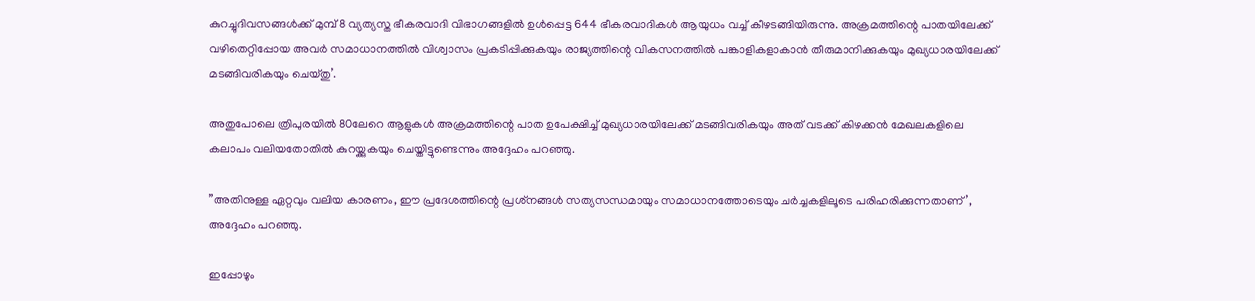കുറച്ചുദിവസങ്ങള്‍ക്ക് മുമ്പ് 8 വ്യത്യസ്ത ഭീകരവാദി വിഭാഗങ്ങളില്‍ ഉള്‍പ്പെട്ട 644 ഭീകരവാദികള്‍ ആയുധം വച്ച് കീഴടങ്ങിയിരുന്നു. അക്രമത്തിന്റെ പാതയിലേക്ക് വഴിതെറ്റിപ്പോയ അവര്‍ സമാധാനത്തില്‍ വിശ്വാസം പ്രകടിപ്പിക്കുകയും രാജ്യത്തിന്റെ വികസനത്തില്‍ പങ്കാളികളാകാന്‍ തീരുമാനിക്കുകയും മുഖ്യധാരയിലേക്ക് മടങ്ങിവരികയും ചെയ്തു’.

അതുപോലെ ത്രിപുരയില്‍ 80ലേറെ ആളുകള്‍ അക്രമത്തിന്റെ പാത ഉപേക്ഷിച്ച് മുഖ്യധാരയിലേക്ക് മടങ്ങിവരികയും അത് വടക്ക് കിഴക്കന്‍ മേഖലകളിലെ കലാപം വലിയതോതില്‍ കുറയ്ക്കുകയും ചെയ്തിട്ടുണ്ടെന്നും അദ്ദേഹം പറഞ്ഞു.

”അതിനുള്ള ഏറ്റവും വലിയ കാരണം, ഈ പ്രദേശത്തിന്റെ പ്രശ്‌നങ്ങള്‍ സത്യസന്ധമായും സമാധാനത്തോടെയും ചര്‍ച്ചകളിലൂടെ പരിഹരിക്കുന്നതാണ്’, അദ്ദേഹം പറഞ്ഞു.

ഇപ്പോഴും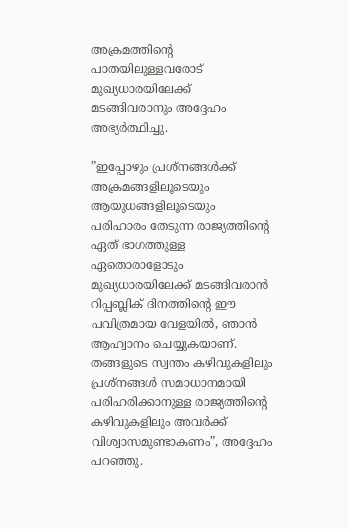അക്രമത്തിന്റെ പാതയിലുള്ളവരോട് മുഖ്യധാരയിലേക്ക് മടങ്ങിവരാനും അദ്ദേഹം അഭ്യര്‍ത്ഥിച്ചു.

”ഇപ്പോഴും പ്രശ്‌നങ്ങള്‍ക്ക് അക്രമങ്ങളിലൂടെയും ആയുധങ്ങളിലൂടെയും പരിഹാരം തേടുന്ന രാജ്യത്തിന്റെ ഏത് ഭാഗത്തുള്ള ഏതൊരാളോടും മുഖ്യധാരയിലേക്ക് മടങ്ങിവരാന്‍ റിപ്പബ്ലിക് ദിനത്തിന്റെ ഈ പവിത്രമായ വേളയില്‍, ഞാന്‍ ആഹ്വാനം ചെയ്യുകയാണ്. തങ്ങളുടെ സ്വന്തം കഴിവുകളിലും പ്രശ്‌നങ്ങള്‍ സമാധാനമായി പരിഹരിക്കാനുള്ള രാജ്യത്തിന്റെ കഴിവുകളിലും അവര്‍ക്ക് വിശ്വാസമുണ്ടാകണം”, അദ്ദേഹം പറഞ്ഞു.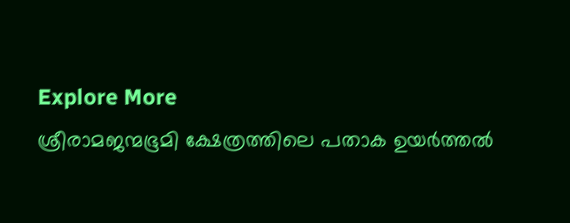Explore More
ശ്രീരാമജന്മഭൂമി ക്ഷേത്രത്തിലെ പതാക ഉയർത്തൽ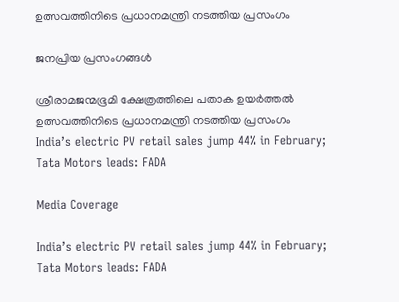ഉത്സവത്തിനിടെ പ്രധാനമന്ത്രി നടത്തിയ പ്രസംഗം

ജനപ്രിയ പ്രസംഗങ്ങൾ

ശ്രീരാമജന്മഭൂമി ക്ഷേത്രത്തിലെ പതാക ഉയർത്തൽ ഉത്സവത്തിനിടെ പ്രധാനമന്ത്രി നടത്തിയ പ്രസംഗം
India’s electric PV retail sales jump 44% in February; Tata Motors leads: FADA

Media Coverage

India’s electric PV retail sales jump 44% in February; Tata Motors leads: FADA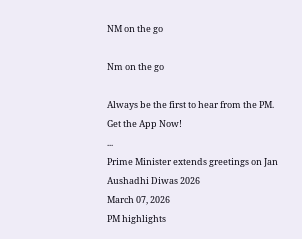NM on the go

Nm on the go

Always be the first to hear from the PM. Get the App Now!
...
Prime Minister extends greetings on Jan Aushadhi Diwas 2026
March 07, 2026
PM highlights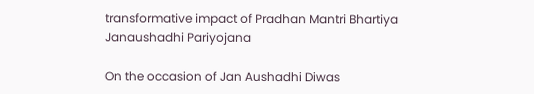transformative impact of Pradhan Mantri Bhartiya Janaushadhi Pariyojana

On the occasion of Jan Aushadhi Diwas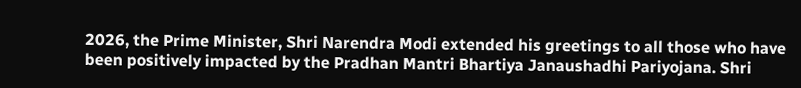2026, the Prime Minister, Shri Narendra Modi extended his greetings to all those who have been positively impacted by the Pradhan Mantri Bhartiya Janaushadhi Pariyojana. Shri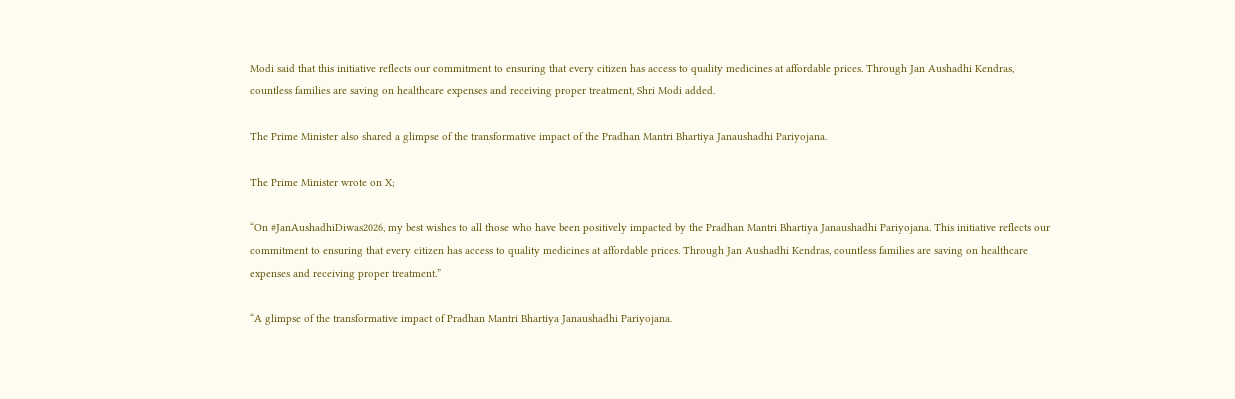Modi said that this initiative reflects our commitment to ensuring that every citizen has access to quality medicines at affordable prices. Through Jan Aushadhi Kendras, countless families are saving on healthcare expenses and receiving proper treatment, Shri Modi added.

The Prime Minister also shared a glimpse of the transformative impact of the Pradhan Mantri Bhartiya Janaushadhi Pariyojana.

The Prime Minister wrote on X;

“On #JanAushadhiDiwas2026, my best wishes to all those who have been positively impacted by the Pradhan Mantri Bhartiya Janaushadhi Pariyojana. This initiative reflects our commitment to ensuring that every citizen has access to quality medicines at affordable prices. Through Jan Aushadhi Kendras, countless families are saving on healthcare expenses and receiving proper treatment.”

“A glimpse of the transformative impact of Pradhan Mantri Bhartiya Janaushadhi Pariyojana.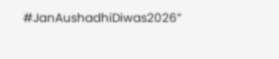#JanAushadhiDiwas2026”